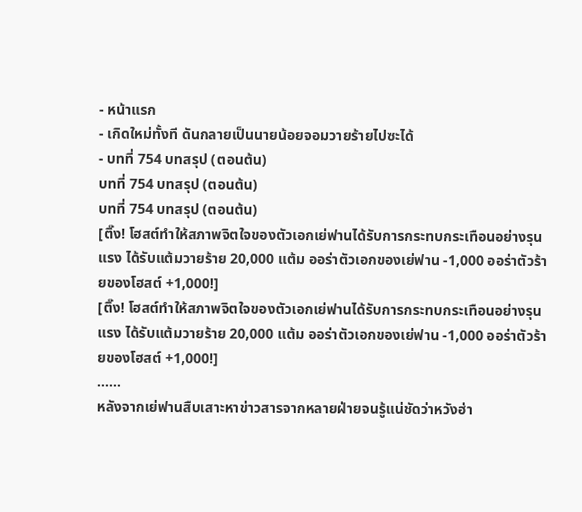- หน้าแรก
- เกิดใหม่ทั้งที ดันกลายเป็นนายน้อยจอมวายร้ายไปซะได้
- บทที่ 754 บทสรุป (ตอนต้น)
บทที่ 754 บทสรุป (ตอนต้น)
บทที่ 754 บทสรุป (ตอนต้น)
[ติ๊ง! โฮสต์ทำให้สภาพจิตใจของตัวเอกเย่ฟานได้รับการกระทบกระเทือนอย่างรุนแรง ได้รับแต้มวายร้าย 20,000 แต้ม ออร่าตัวเอกของเย่ฟาน -1,000 ออร่าตัวร้ายของโฮสต์ +1,000!]
[ติ๊ง! โฮสต์ทำให้สภาพจิตใจของตัวเอกเย่ฟานได้รับการกระทบกระเทือนอย่างรุนแรง ได้รับแต้มวายร้าย 20,000 แต้ม ออร่าตัวเอกของเย่ฟาน -1,000 ออร่าตัวร้ายของโฮสต์ +1,000!]
......
หลังจากเย่ฟานสืบเสาะหาข่าวสารจากหลายฝ่ายจนรู้แน่ชัดว่าหวังฮ่า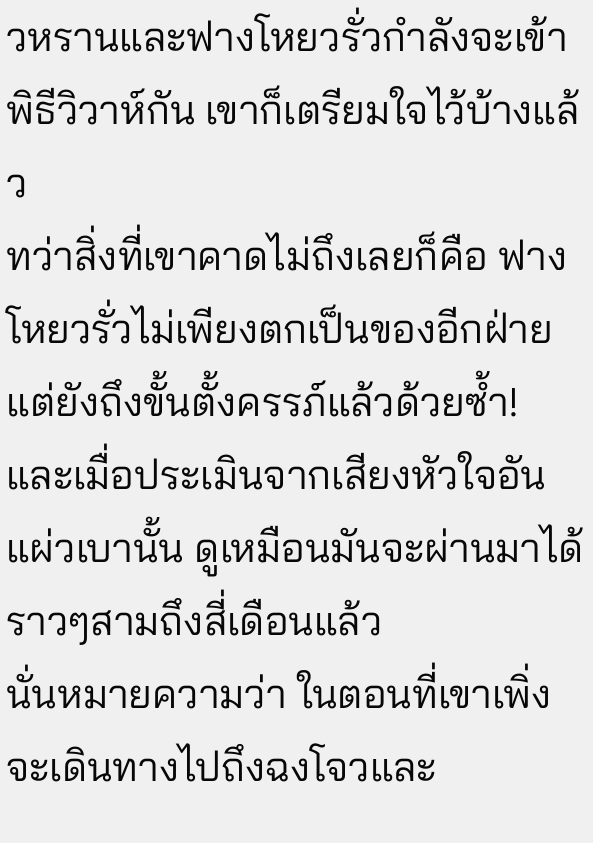วหรานและฟางโหยวรั่วกำลังจะเข้าพิธีวิวาห์กัน เขาก็เตรียมใจไว้บ้างแล้ว
ทว่าสิ่งที่เขาคาดไม่ถึงเลยก็คือ ฟางโหยวรั่วไม่เพียงตกเป็นของอีกฝ่าย แต่ยังถึงขั้นตั้งครรภ์แล้วด้วยซ้ำ!
และเมื่อประเมินจากเสียงหัวใจอันแผ่วเบานั้น ดูเหมือนมันจะผ่านมาได้ราวๆสามถึงสี่เดือนแล้ว
นั่นหมายความว่า ในตอนที่เขาเพิ่งจะเดินทางไปถึงฉงโจวและ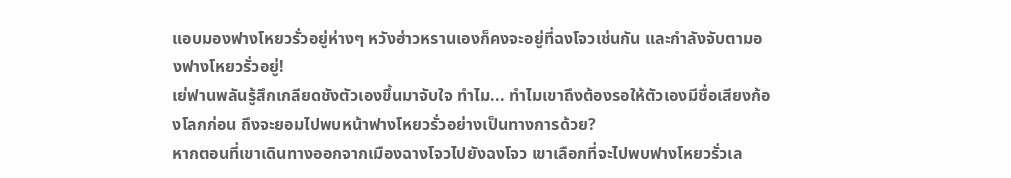แอบมองฟางโหยวรั่วอยู่ห่างๆ หวังฮ่าวหรานเองก็คงจะอยู่ที่ฉงโจวเช่นกัน และกำลังจับตามองฟางโหยวรั่วอยู่!
เย่ฟานพลันรู้สึกเกลียดชังตัวเองขึ้นมาจับใจ ทำไม... ทำไมเขาถึงต้องรอให้ตัวเองมีชื่อเสียงก้องโลกก่อน ถึงจะยอมไปพบหน้าฟางโหยวรั่วอย่างเป็นทางการด้วย?
หากตอนที่เขาเดินทางออกจากเมืองฉางโจวไปยังฉงโจว เขาเลือกที่จะไปพบฟางโหยวรั่วเล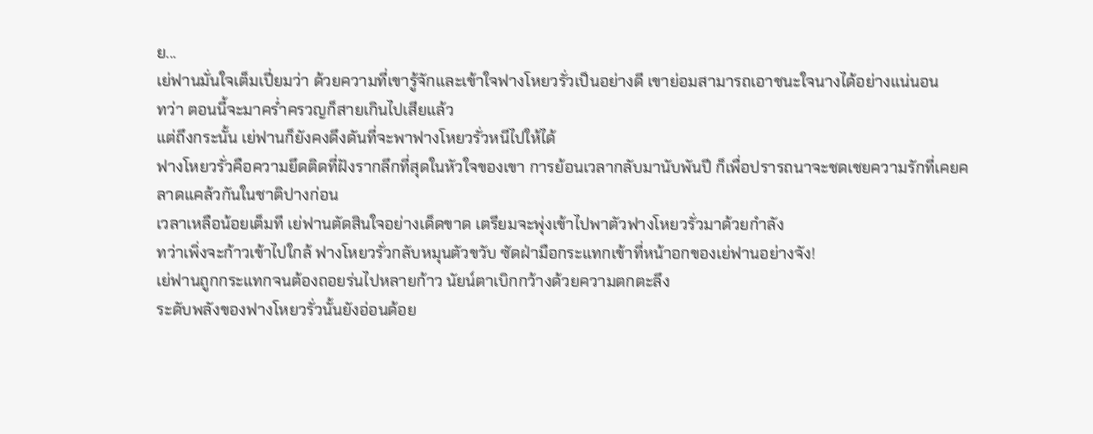ย...
เย่ฟานมั่นใจเต็มเปี่ยมว่า ด้วยความที่เขารู้จักและเข้าใจฟางโหยวรั่วเป็นอย่างดี เขาย่อมสามารถเอาชนะใจนางได้อย่างแน่นอน
ทว่า ตอนนี้จะมาคร่ำครวญก็สายเกินไปเสียแล้ว
แต่ถึงกระนั้น เย่ฟานก็ยังคงดึงดันที่จะพาฟางโหยวรั่วหนีไปให้ได้
ฟางโหยวรั่วคือความยึดติดที่ฝังรากลึกที่สุดในหัวใจของเขา การย้อนเวลากลับมานับพันปี ก็เพื่อปรารถนาจะชดเชยความรักที่เคยคลาดแคล้วกันในชาติปางก่อน
เวลาเหลือน้อยเต็มที เย่ฟานตัดสินใจอย่างเด็ดขาด เตรียมจะพุ่งเข้าไปพาตัวฟางโหยวรั่วมาด้วยกำลัง
ทว่าเพิ่งจะก้าวเข้าไปใกล้ ฟางโหยวรั่วกลับหมุนตัวขวับ ซัดฝ่ามือกระแทกเข้าที่หน้าอกของเย่ฟานอย่างจัง!
เย่ฟานถูกกระแทกจนต้องถอยร่นไปหลายก้าว นัยน์ตาเบิกกว้างด้วยความตกตะลึง
ระดับพลังของฟางโหยวรั่วนั้นยังอ่อนด้อย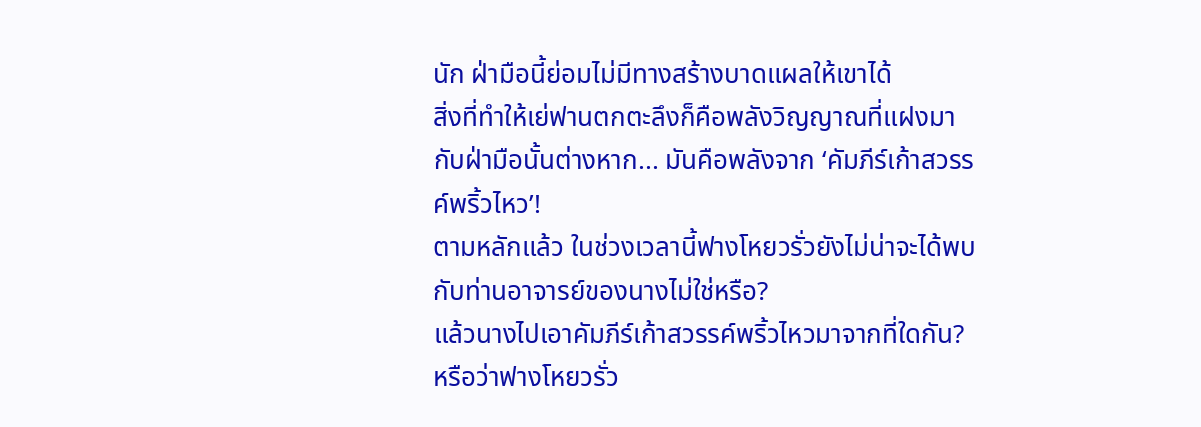นัก ฝ่ามือนี้ย่อมไม่มีทางสร้างบาดแผลให้เขาได้
สิ่งที่ทำให้เย่ฟานตกตะลึงก็คือพลังวิญญาณที่แฝงมากับฝ่ามือนั้นต่างหาก... มันคือพลังจาก ‘คัมภีร์เก้าสวรรค์พริ้วไหว’!
ตามหลักแล้ว ในช่วงเวลานี้ฟางโหยวรั่วยังไม่น่าจะได้พบกับท่านอาจารย์ของนางไม่ใช่หรือ?
แล้วนางไปเอาคัมภีร์เก้าสวรรค์พริ้วไหวมาจากที่ใดกัน?
หรือว่าฟางโหยวรั่ว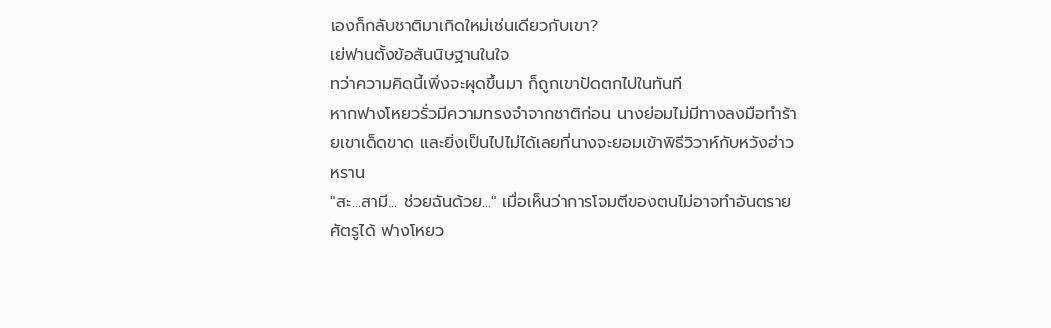เองก็กลับชาติมาเกิดใหม่เช่นเดียวกับเขา?
เย่ฟานตั้งข้อสันนิษฐานในใจ
ทว่าความคิดนี้เพิ่งจะผุดขึ้นมา ก็ถูกเขาปัดตกไปในทันที
หากฟางโหยวรั่วมีความทรงจำจากชาติก่อน นางย่อมไม่มีทางลงมือทำร้ายเขาเด็ดขาด และยิ่งเป็นไปไม่ได้เลยที่นางจะยอมเข้าพิธีวิวาห์กับหวังฮ่าวหราน
"สะ...สามี... ช่วยฉันด้วย..." เมื่อเห็นว่าการโจมตีของตนไม่อาจทำอันตรายศัตรูได้ ฟางโหยว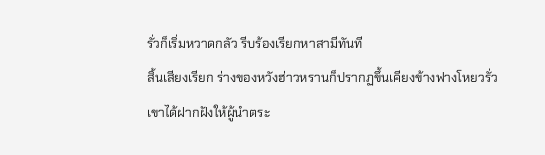รั่วก็เริ่มหวาดกลัว รีบร้องเรียกหาสามีทันที
สิ้นเสียงเรียก ร่างของหวังฮ่าวหรานก็ปรากฏขึ้นเคียงข้างฟางโหยวรั่ว
เขาได้ฝากฝังให้ผู้นำตระ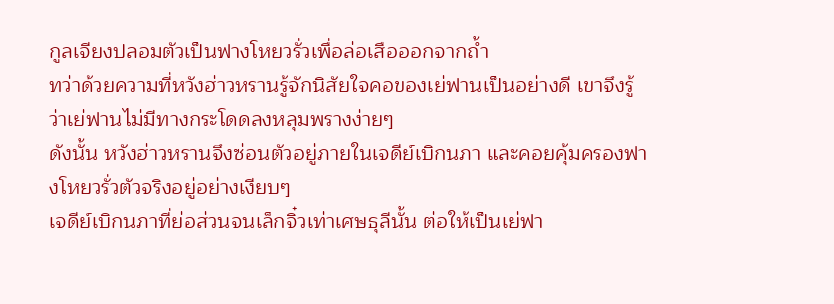กูลเจียงปลอมตัวเป็นฟางโหยวรั่วเพื่อล่อเสือออกจากถ้ำ
ทว่าด้วยความที่หวังฮ่าวหรานรู้จักนิสัยใจคอของเย่ฟานเป็นอย่างดี เขาจึงรู้ว่าเย่ฟานไม่มีทางกระโดดลงหลุมพรางง่ายๆ
ดังนั้น หวังฮ่าวหรานจึงซ่อนตัวอยู่ภายในเจดีย์เบิกนภา และคอยคุ้มครองฟางโหยวรั่วตัวจริงอยู่อย่างเงียบๆ
เจดีย์เบิกนภาที่ย่อส่วนจนเล็กจิ๋วเท่าเศษธุลีนั้น ต่อให้เป็นเย่ฟา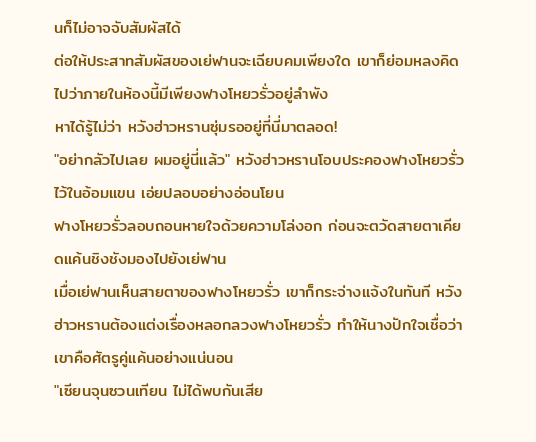นก็ไม่อาจจับสัมผัสได้
ต่อให้ประสาทสัมผัสของเย่ฟานจะเฉียบคมเพียงใด เขาก็ย่อมหลงคิดไปว่าภายในห้องนี้มีเพียงฟางโหยวรั่วอยู่ลำพัง
หาได้รู้ไม่ว่า หวังฮ่าวหรานซุ่มรออยู่ที่นี่มาตลอด!
"อย่ากลัวไปเลย ผมอยู่นี่แล้ว" หวังฮ่าวหรานโอบประคองฟางโหยวรั่วไว้ในอ้อมแขน เอ่ยปลอบอย่างอ่อนโยน
ฟางโหยวรั่วลอบถอนหายใจด้วยความโล่งอก ก่อนจะตวัดสายตาเคียดแค้นชิงชังมองไปยังเย่ฟาน
เมื่อเย่ฟานเห็นสายตาของฟางโหยวรั่ว เขาก็กระจ่างแจ้งในทันที หวังฮ่าวหรานต้องแต่งเรื่องหลอกลวงฟางโหยวรั่ว ทำให้นางปักใจเชื่อว่าเขาคือศัตรูคู่แค้นอย่างแน่นอน
"เซียนจุนซวนเทียน ไม่ได้พบกันเสีย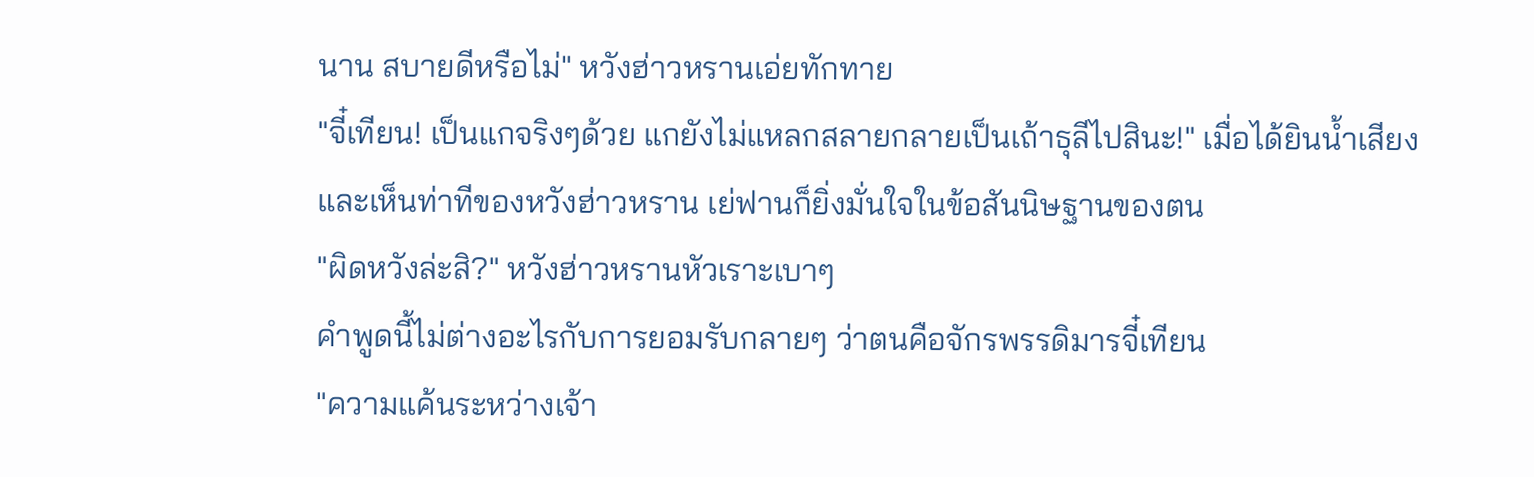นาน สบายดีหรือไม่" หวังฮ่าวหรานเอ่ยทักทาย
"จี๋เทียน! เป็นแกจริงๆด้วย แกยังไม่แหลกสลายกลายเป็นเถ้าธุลีไปสินะ!" เมื่อได้ยินน้ำเสียงและเห็นท่าทีของหวังฮ่าวหราน เย่ฟานก็ยิ่งมั่นใจในข้อสันนิษฐานของตน
"ผิดหวังล่ะสิ?" หวังฮ่าวหรานหัวเราะเบาๆ
คำพูดนี้ไม่ต่างอะไรกับการยอมรับกลายๆ ว่าตนคือจักรพรรดิมารจี๋เทียน
"ความแค้นระหว่างเจ้า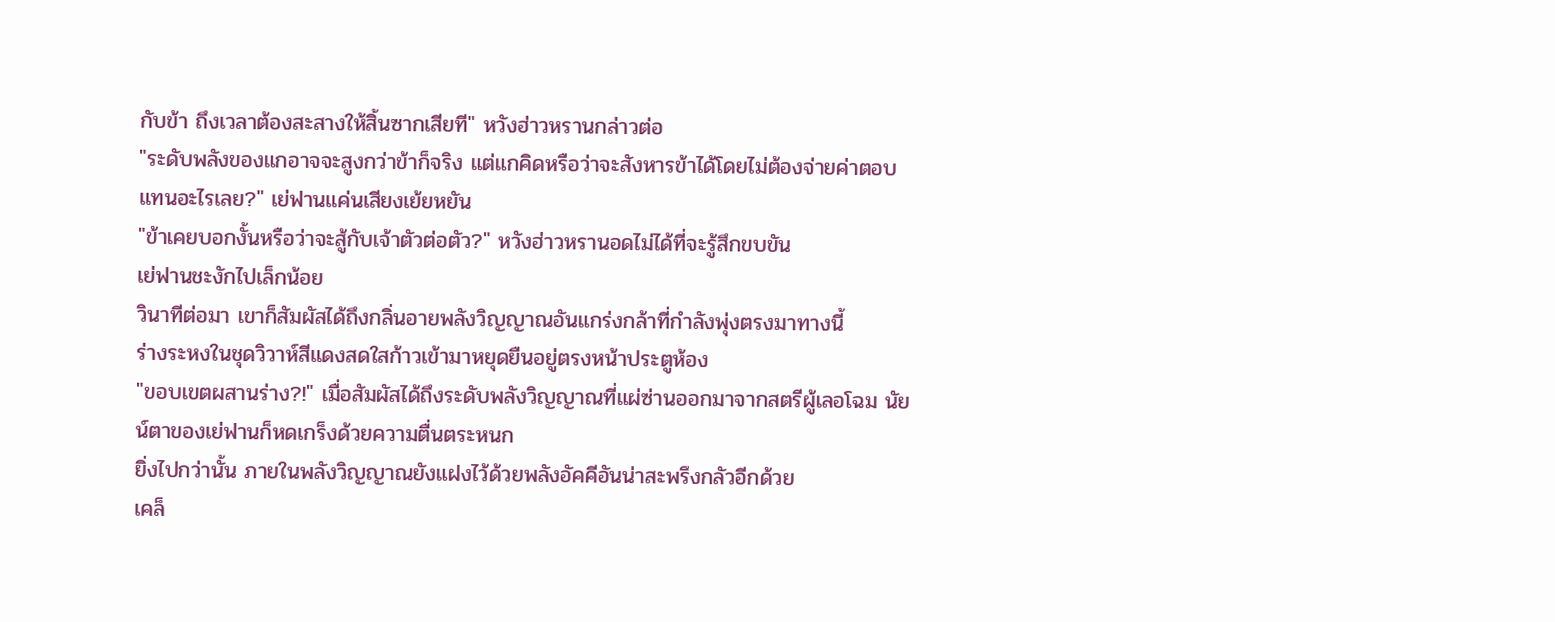กับข้า ถึงเวลาต้องสะสางให้สิ้นซากเสียที" หวังฮ่าวหรานกล่าวต่อ
"ระดับพลังของแกอาจจะสูงกว่าข้าก็จริง แต่แกคิดหรือว่าจะสังหารข้าได้โดยไม่ต้องจ่ายค่าตอบแทนอะไรเลย?" เย่ฟานแค่นเสียงเย้ยหยัน
"ข้าเคยบอกงั้นหรือว่าจะสู้กับเจ้าตัวต่อตัว?" หวังฮ่าวหรานอดไม่ได้ที่จะรู้สึกขบขัน
เย่ฟานชะงักไปเล็กน้อย
วินาทีต่อมา เขาก็สัมผัสได้ถึงกลิ่นอายพลังวิญญาณอันแกร่งกล้าที่กำลังพุ่งตรงมาทางนี้
ร่างระหงในชุดวิวาห์สีแดงสดใสก้าวเข้ามาหยุดยืนอยู่ตรงหน้าประตูห้อง
"ขอบเขตผสานร่าง?!" เมื่อสัมผัสได้ถึงระดับพลังวิญญาณที่แผ่ซ่านออกมาจากสตรีผู้เลอโฉม นัยน์ตาของเย่ฟานก็หดเกร็งด้วยความตื่นตระหนก
ยิ่งไปกว่านั้น ภายในพลังวิญญาณยังแฝงไว้ด้วยพลังอัคคีอันน่าสะพรึงกลัวอีกด้วย
เคล็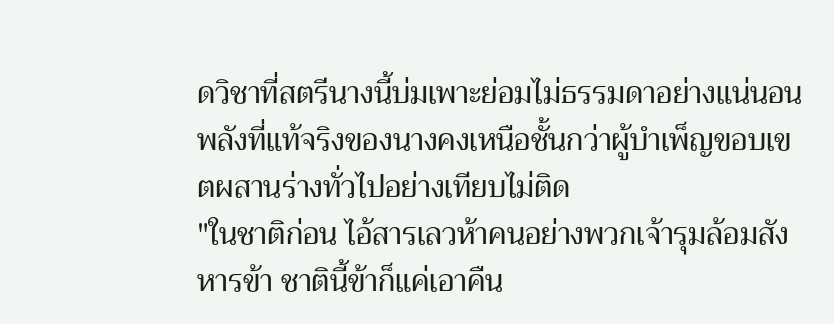ดวิชาที่สตรีนางนี้บ่มเพาะย่อมไม่ธรรมดาอย่างแน่นอน พลังที่แท้จริงของนางคงเหนือชั้นกว่าผู้บำเพ็ญขอบเขตผสานร่างทั่วไปอย่างเทียบไม่ติด
"ในชาติก่อน ไอ้สารเลวห้าคนอย่างพวกเจ้ารุมล้อมสังหารข้า ชาตินี้ข้าก็แค่เอาคืน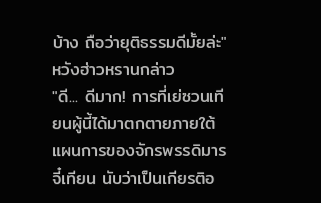บ้าง ถือว่ายุติธรรมดีมั้ยล่ะ" หวังฮ่าวหรานกล่าว
"ดี... ดีมาก! การที่เย่ซวนเทียนผู้นี้ได้มาตกตายภายใต้แผนการของจักรพรรดิมารจี๋เทียน นับว่าเป็นเกียรติอ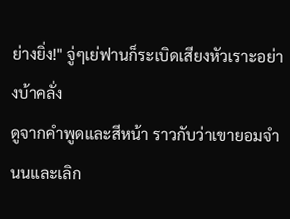ย่างยิ่ง!" จู่ๆเย่ฟานก็ระเบิดเสียงหัวเราะอย่างบ้าคลั่ง
ดูจากคำพูดและสีหน้า ราวกับว่าเขายอมจำนนและเลิก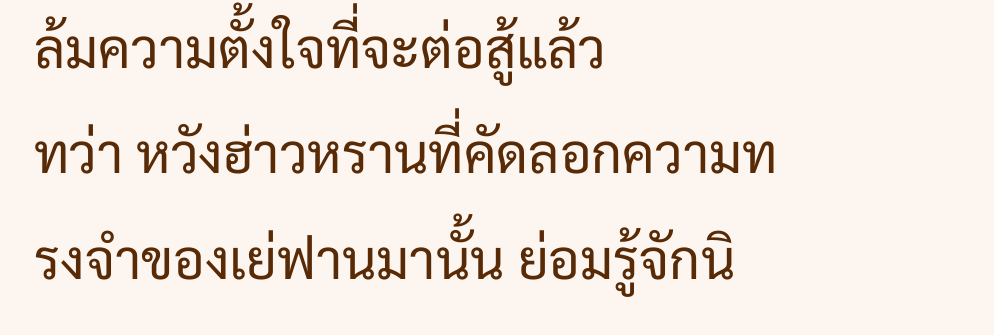ล้มความตั้งใจที่จะต่อสู้แล้ว
ทว่า หวังฮ่าวหรานที่คัดลอกความทรงจำของเย่ฟานมานั้น ย่อมรู้จักนิ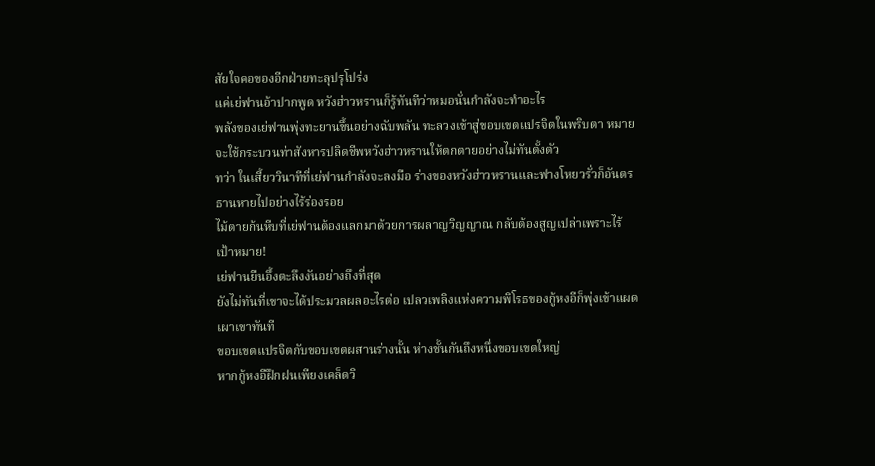สัยใจคอของอีกฝ่ายทะลุปรุโปร่ง
แค่เย่ฟานอ้าปากพูด หวังฮ่าวหรานก็รู้ทันทีว่าหมอนั่นกำลังจะทำอะไร
พลังของเย่ฟานพุ่งทะยานขึ้นอย่างฉับพลัน ทะลวงเข้าสู่ขอบเขตแปรจิตในพริบตา หมายจะใช้กระบวนท่าสังหารปลิดชีพหวังฮ่าวหรานให้ตกตายอย่างไม่ทันตั้งตัว
ทว่า ในเสี้ยววินาทีที่เย่ฟานกำลังจะลงมือ ร่างของหวังฮ่าวหรานและฟางโหยวรั่วก็อันตรธานหายไปอย่างไร้ร่องรอย
ไม้ตายก้นหีบที่เย่ฟานต้องแลกมาด้วยการผลาญวิญญาณ กลับต้องสูญเปล่าเพราะไร้เป้าหมาย!
เย่ฟานยืนอึ้งตะลึงงันอย่างถึงที่สุด
ยังไม่ทันที่เขาจะได้ประมวลผลอะไรต่อ เปลวเพลิงแห่งความพิโรธของกู้หงอีก็พุ่งเข้าแผดเผาเขาทันที
ขอบเขตแปรจิตกับขอบเขตผสานร่างนั้น ห่างชั้นกันถึงหนึ่งขอบเขตใหญ่
หากกู้หงอีฝึกฝนเพียงเคล็ดวิ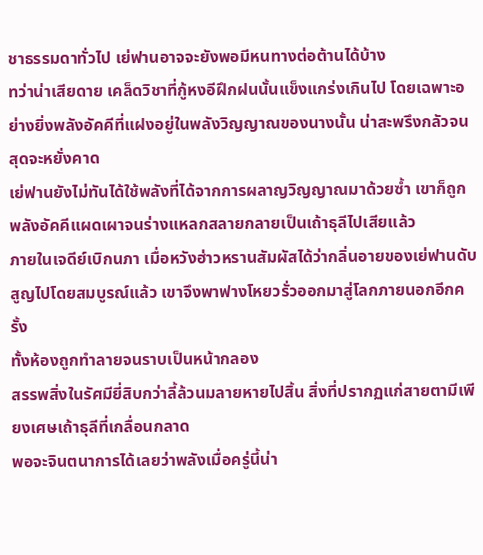ชาธรรมดาทั่วไป เย่ฟานอาจจะยังพอมีหนทางต่อต้านได้บ้าง
ทว่าน่าเสียดาย เคล็ดวิชาที่กู้หงอีฝึกฝนนั้นแข็งแกร่งเกินไป โดยเฉพาะอย่างยิ่งพลังอัคคีที่แฝงอยู่ในพลังวิญญาณของนางนั้น น่าสะพรึงกลัวจนสุดจะหยั่งคาด
เย่ฟานยังไม่ทันได้ใช้พลังที่ได้จากการผลาญวิญญาณมาด้วยซ้ำ เขาก็ถูกพลังอัคคีแผดเผาจนร่างแหลกสลายกลายเป็นเถ้าธุลีไปเสียแล้ว
ภายในเจดีย์เบิกนภา เมื่อหวังฮ่าวหรานสัมผัสได้ว่ากลิ่นอายของเย่ฟานดับสูญไปโดยสมบูรณ์แล้ว เขาจึงพาฟางโหยวรั่วออกมาสู่โลกภายนอกอีกครั้ง
ทั้งห้องถูกทำลายจนราบเป็นหน้ากลอง
สรรพสิ่งในรัศมียี่สิบกว่าลี้ล้วนมลายหายไปสิ้น สิ่งที่ปรากฏแก่สายตามีเพียงเศษเถ้าธุลีที่เกลื่อนกลาด
พอจะจินตนาการได้เลยว่าพลังเมื่อครู่นี้น่า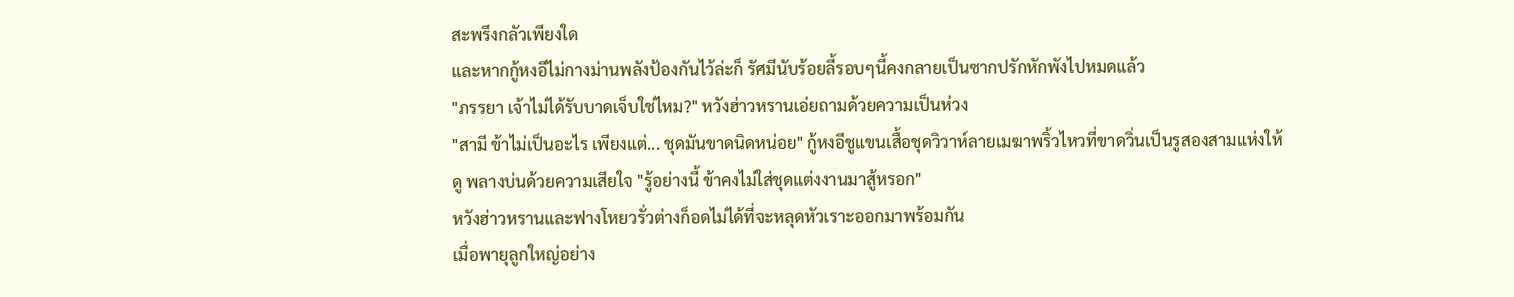สะพรึงกลัวเพียงใด
และหากกู้หงอีไม่กางม่านพลังป้องกันไว้ล่ะก็ รัศมีนับร้อยลี้รอบๆนี้คงกลายเป็นซากปรักหักพังไปหมดแล้ว
"ภรรยา เจ้าไม่ได้รับบาดเจ็บใช่ไหม?" หวังฮ่าวหรานเอ่ยถามด้วยความเป็นห่วง
"สามี ข้าไม่เป็นอะไร เพียงแต่... ชุดมันขาดนิดหน่อย" กู้หงอีชูแขนเสื้อชุดวิวาห์ลายเมฆาพริ้วไหวที่ขาดวิ่นเป็นรูสองสามแห่งให้ดู พลางบ่นด้วยความเสียใจ "รู้อย่างนี้ ข้าคงไม่ใส่ชุดแต่งงานมาสู้หรอก"
หวังฮ่าวหรานและฟางโหยวรั่วต่างก็อดไม่ได้ที่จะหลุดหัวเราะออกมาพร้อมกัน
เมื่อพายุลูกใหญ่อย่าง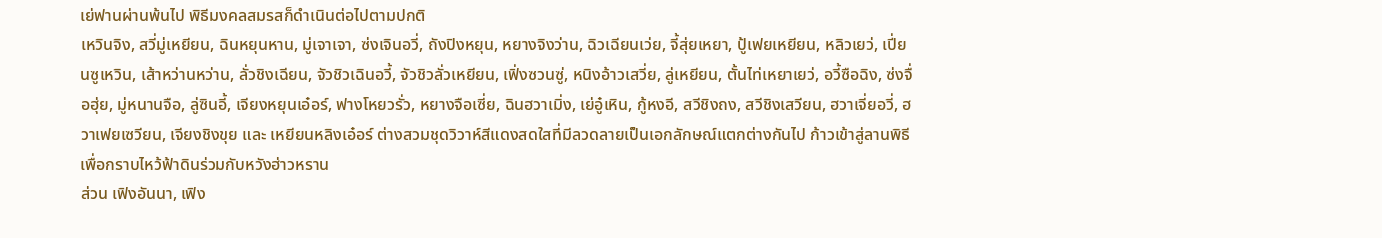เย่ฟานผ่านพ้นไป พิธีมงคลสมรสก็ดำเนินต่อไปตามปกติ
เหวินจิง, สวี่มู่เหยียน, ฉินหยุนหาน, มู่เจาเจา, ซ่งเจินอวี่, ถังปิงหยุน, หยางจิงว่าน, ฉิวเฉียนเว่ย, จี้สุ่ยเหยา, ปู้เฟยเหยียน, หลิวเยว่, เปี่ยนซูเหวิน, เส้าหว่านหว่าน, ลั่วชิงเฉียน, จัวชิวเฉินอวี้, จัวชิวลั่วเหยียน, เฟิ่งซวนซู่, หนิงอ้าวเสวี่ย, ลู่เหยียน, ตั้นไท่เหยาเยว่, อวี้ซือฉิง, ซ่งจื่อฮุ่ย, มู่หนานจือ, ลู่ซินอี้, เจียงหยุนเอ๋อร์, ฟางโหยวรั่ว, หยางจือเซี่ย, ฉินฮวาเมิ่ง, เย่อู๋เหิน, กู้หงอี, สวีชิงถง, สวีชิงเสวียน, ฮวาเจี่ยอวี่, ฮวาเฟยเซวียน, เจียงชิงขุย และ เหยียนหลิงเอ๋อร์ ต่างสวมชุดวิวาห์สีแดงสดใสที่มีลวดลายเป็นเอกลักษณ์แตกต่างกันไป ก้าวเข้าสู่ลานพิธีเพื่อกราบไหว้ฟ้าดินร่วมกับหวังฮ่าวหราน
ส่วน เฟิงอันนา, เฟิง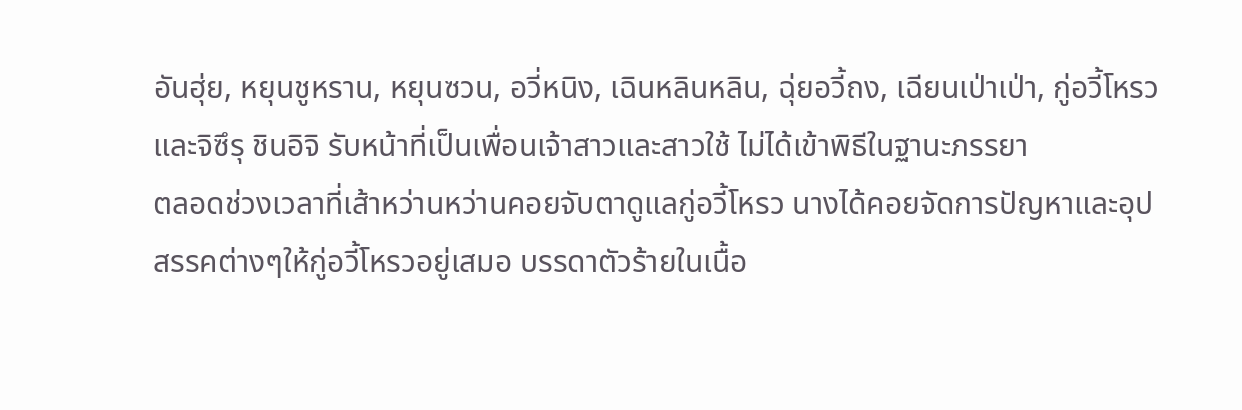อันฮุ่ย, หยุนชูหราน, หยุนซวน, อวี่หนิง, เฉินหลินหลิน, ฉุ่ยอวี้ถง, เฉียนเป่าเป่า, กู่อวี้โหรว และจิซึรุ ชินอิจิ รับหน้าที่เป็นเพื่อนเจ้าสาวและสาวใช้ ไม่ได้เข้าพิธีในฐานะภรรยา
ตลอดช่วงเวลาที่เส้าหว่านหว่านคอยจับตาดูแลกู่อวี้โหรว นางได้คอยจัดการปัญหาและอุปสรรคต่างๆให้กู่อวี้โหรวอยู่เสมอ บรรดาตัวร้ายในเนื้อ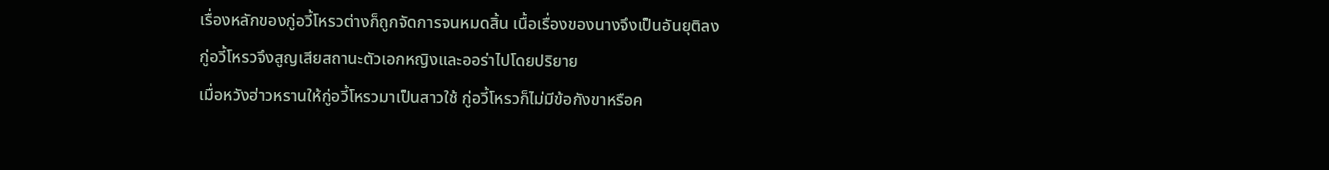เรื่องหลักของกู่อวี้โหรวต่างก็ถูกจัดการจนหมดสิ้น เนื้อเรื่องของนางจึงเป็นอันยุติลง
กู่อวี้โหรวจึงสูญเสียสถานะตัวเอกหญิงและออร่าไปโดยปริยาย
เมื่อหวังฮ่าวหรานให้กู่อวี้โหรวมาเป็นสาวใช้ กู่อวี้โหรวก็ไม่มีข้อกังขาหรือค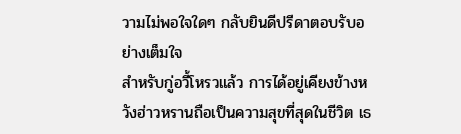วามไม่พอใจใดๆ กลับยินดีปรีดาตอบรับอย่างเต็มใจ
สำหรับกู่อวี้โหรวแล้ว การได้อยู่เคียงข้างหวังฮ่าวหรานถือเป็นความสุขที่สุดในชีวิต เธ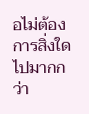อไม่ต้องการสิ่งใดไปมากกว่า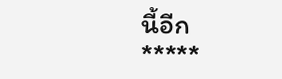นี้อีก
*****